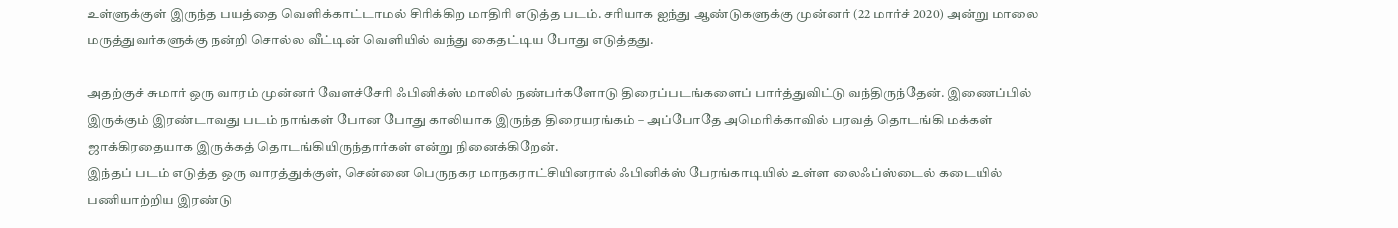உள்ளுக்குள் இருந்த பயத்தை வெளிக்காட்டாமல் சிரிக்கிற மாதிரி எடுத்த படம். சரியாக ஐந்து ஆண்டுகளுக்கு முன்னர் (22 மார்ச் 2020) அன்று மாலை மருத்துவர்களுக்கு நன்றி சொல்ல வீட்டின் வெளியில் வந்து கைதட்டிய போது எடுத்தது.

அதற்குச் சுமார் ஒரு வாரம் முன்னர் வேளச்சேரி ஃபினிக்ஸ் மாலில் நண்பர்களோடு திரைப்படங்களைப் பார்த்துவிட்டு வந்திருந்தேன். இணைப்பில் இருக்கும் இரண்டாவது படம் நாங்கள் போன போது காலியாக இருந்த திரையரங்கம் – அப்போதே அமெரிக்காவில் பரவத் தொடங்கி மக்கள் ஜாக்கிரதையாக இருக்கத் தொடங்கியிருந்தார்கள் என்று நினைக்கிறேன்.
இந்தப் படம் எடுத்த ஒரு வாரத்துக்குள், சென்னை பெருநகர மாநகராட்சியினரால் ஃபினிக்ஸ் பேரங்காடியில் உள்ள லைஃப்ஸ்டைல் கடையில் பணியாற்றிய இரண்டு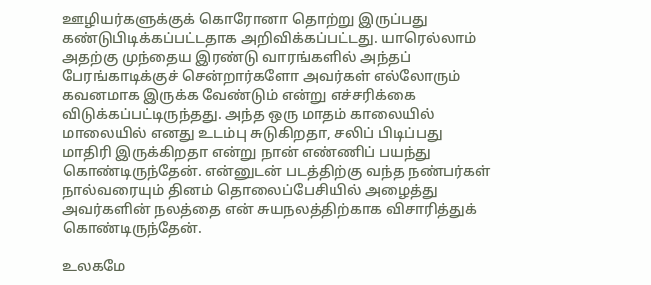ஊழியர்களுக்குக் கொரோனா தொற்று இருப்பது கண்டுபிடிக்கப்பட்டதாக அறிவிக்கப்பட்டது. யாரெல்லாம் அதற்கு முந்தைய இரண்டு வாரங்களில் அந்தப் பேரங்காடிக்குச் சென்றார்களோ அவர்கள் எல்லோரும் கவனமாக இருக்க வேண்டும் என்று எச்சரிக்கை விடுக்கப்பட்டிருந்தது. அந்த ஒரு மாதம் காலையில் மாலையில் எனது உடம்பு சுடுகிறதா, சலிப் பிடிப்பது மாதிரி இருக்கிறதா என்று நான் எண்ணிப் பயந்து கொண்டிருந்தேன். என்னுடன் படத்திற்கு வந்த நண்பர்கள் நால்வரையும் தினம் தொலைப்பேசியில் அழைத்து அவர்களின் நலத்தை என் சுயநலத்திற்காக விசாரித்துக் கொண்டிருந்தேன்.

உலகமே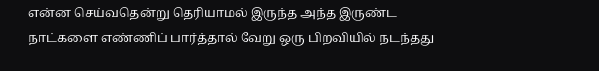என்ன செய்வதென்று தெரியாமல் இருந்த அந்த இருண்ட நாட்களை எண்ணிப் பார்த்தால் வேறு ஒரு பிறவியில் நடந்தது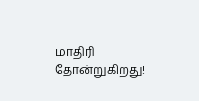மாதிரி தோன்றுகிறது!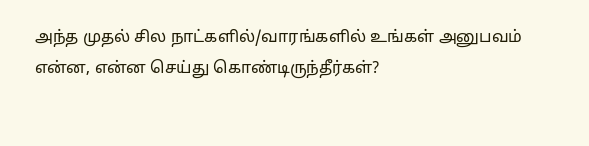அந்த முதல் சில நாட்களில்/வாரங்களில் உங்கள் அனுபவம் என்ன, என்ன செய்து கொண்டிருந்தீர்கள்?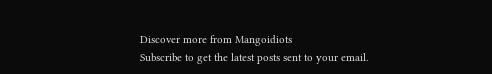Discover more from Mangoidiots
Subscribe to get the latest posts sent to your email.